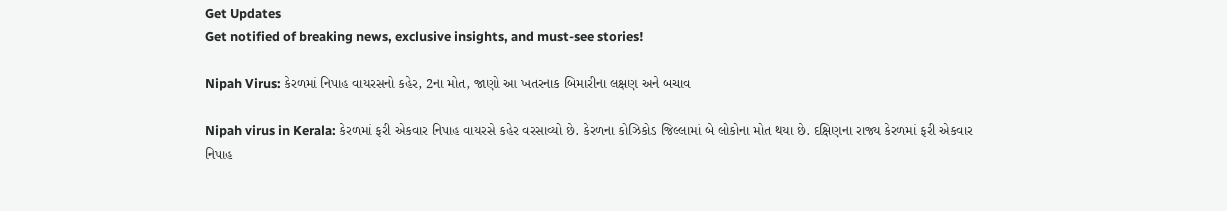Get Updates
Get notified of breaking news, exclusive insights, and must-see stories!

Nipah Virus: કેરળમાં નિપાહ વાયરસનો કહેર, 2ના મોત, જાણો આ ખતરનાક બિમારીના લક્ષણ અને બચાવ

Nipah virus in Kerala: કેરળમાં ફરી એકવાર નિપાહ વાયરસે કહેર વરસાવ્યો છે. કેરળના કોઝિકોડ જિલ્લામાં બે લોકોના મોત થયા છે. દક્ષિણના રાજ્ય કેરળમાં ફરી એકવાર નિપાહ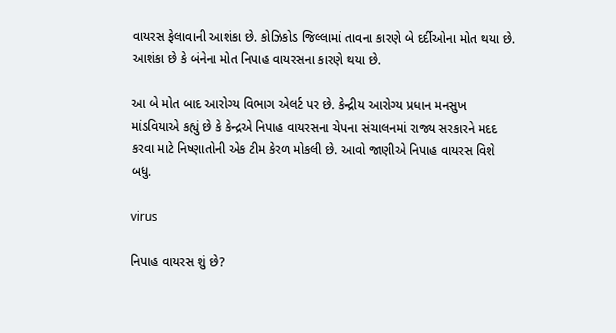વાયરસ ફેલાવાની આશંકા છે. કોઝિકોડ જિલ્લામાં તાવના કારણે બે દર્દીઓના મોત થયા છે. આશંકા છે કે બંનેના મોત નિપાહ વાયરસના કારણે થયા છે.

આ બે મોત બાદ આરોગ્ય વિભાગ એલર્ટ પર છે. કેન્દ્રીય આરોગ્ય પ્રધાન મનસુખ માંડવિયાએ કહ્યું છે કે કેન્દ્રએ નિપાહ વાયરસના ચેપના સંચાલનમાં રાજ્ય સરકારને મદદ કરવા માટે નિષ્ણાતોની એક ટીમ કેરળ મોકલી છે. આવો જાણીએ નિપાહ વાયરસ વિશે બધુ.

virus

નિપાહ વાયરસ શું છે?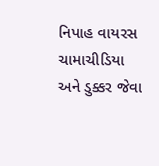નિપાહ વાયરસ ચામાચીડિયા અને ડુક્કર જેવા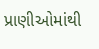પ્રાણીઓમાંથી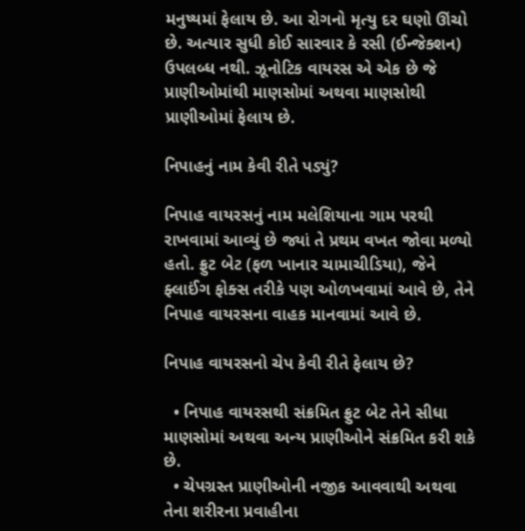મનુષ્યમાં ફેલાય છે. આ રોગનો મૃત્યુ દર ઘણો ઊંચો છે. અત્યાર સુધી કોઈ સારવાર કે રસી (ઈન્જેક્શન) ઉપલબ્ધ નથી. ઝૂનોટિક વાયરસ એ એક છે જે પ્રાણીઓમાંથી માણસોમાં અથવા માણસોથી પ્રાણીઓમાં ફેલાય છે.

નિપાહનું નામ કેવી રીતે પડ્યું?

નિપાહ વાયરસનું નામ મલેશિયાના ગામ પરથી રાખવામાં આવ્યું છે જ્યાં તે પ્રથમ વખત જોવા મળ્યો હતો. ફ્રુટ બેટ (ફળ ખાનાર ચામાચીડિયા), જેને ફ્લાઈંગ ફોક્સ તરીકે પણ ઓળખવામાં આવે છે, તેને નિપાહ વાયરસના વાહક માનવામાં આવે છે.

નિપાહ વાયરસનો ચેપ કેવી રીતે ફેલાય છે?

  • નિપાહ વાયરસથી સંક્રમિત ફ્રુટ બેટ તેને સીધા માણસોમાં અથવા અન્ય પ્રાણીઓને સંક્રમિત કરી શકે છે.
  • ચેપગ્રસ્ત પ્રાણીઓની નજીક આવવાથી અથવા તેના શરીરના પ્રવાહીના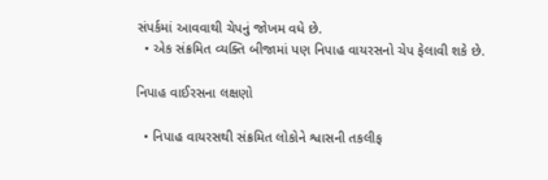સંપર્કમાં આવવાથી ચેપનું જોખમ વધે છે.
  • એક સંક્રમિત વ્યક્તિ બીજામાં પણ નિપાહ વાયરસનો ચેપ ફેલાવી શકે છે.

નિપાહ વાઈરસના લક્ષણો

  • નિપાહ વાયરસથી સંક્રમિત લોકોને શ્વાસની તકલીફ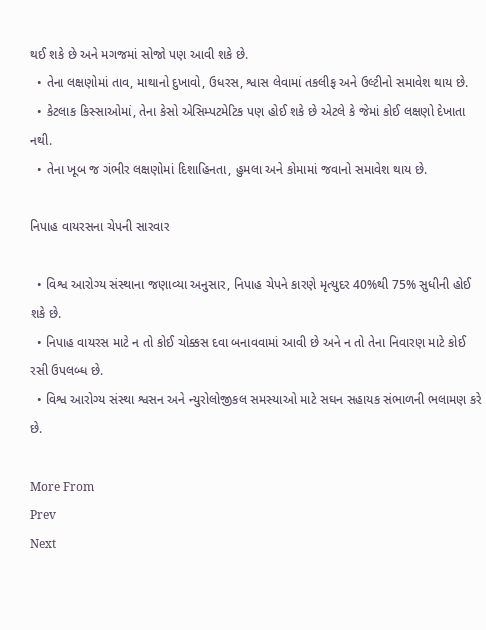થઈ શકે છે અને મગજમાં સોજો પણ આવી શકે છે.
  • તેના લક્ષણોમાં તાવ, માથાનો દુખાવો, ઉધરસ, શ્વાસ લેવામાં તકલીફ અને ઉલ્ટીનો સમાવેશ થાય છે.
  • કેટલાક કિસ્સાઓમાં, તેના કેસો એસિમ્પટમેટિક પણ હોઈ શકે છે એટલે કે જેમાં કોઈ લક્ષણો દેખાતા નથી.
  • તેના ખૂબ જ ગંભીર લક્ષણોમાં દિશાહિનતા, હુમલા અને કોમામાં જવાનો સમાવેશ થાય છે.

નિપાહ વાયરસના ચેપની સારવાર

  • વિશ્વ આરોગ્ય સંસ્થાના જણાવ્યા અનુસાર, નિપાહ ચેપને કારણે મૃત્યુદર 40%થી 75% સુધીની હોઈ શકે છે.
  • નિપાહ વાયરસ માટે ન તો કોઈ ચોક્કસ દવા બનાવવામાં આવી છે અને ન તો તેના નિવારણ માટે કોઈ રસી ઉપલબ્ધ છે.
  • વિશ્વ આરોગ્ય સંસ્થા શ્વસન અને ન્યુરોલોજીકલ સમસ્યાઓ માટે સઘન સહાયક સંભાળની ભલામણ કરે છે.

More From
Prev
Next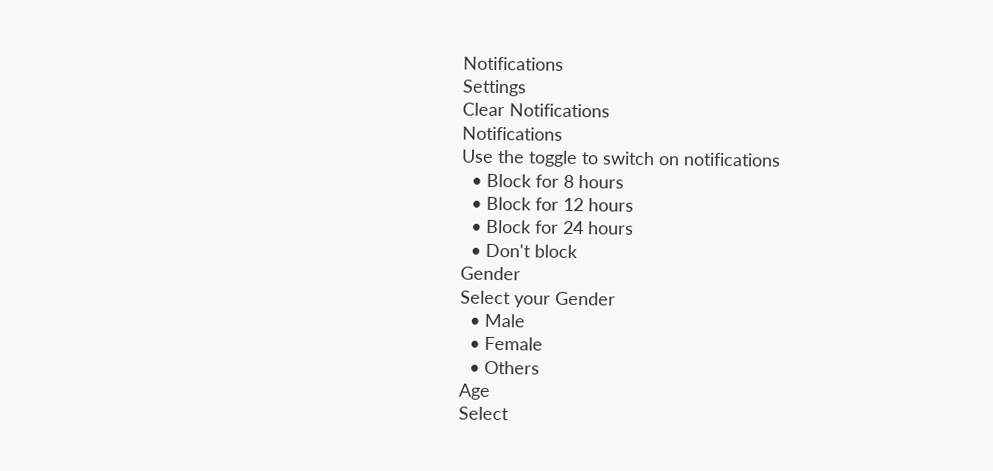Notifications
Settings
Clear Notifications
Notifications
Use the toggle to switch on notifications
  • Block for 8 hours
  • Block for 12 hours
  • Block for 24 hours
  • Don't block
Gender
Select your Gender
  • Male
  • Female
  • Others
Age
Select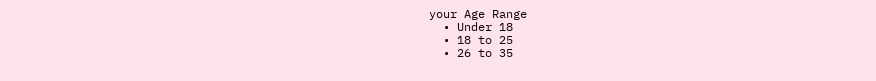your Age Range
  • Under 18
  • 18 to 25
  • 26 to 35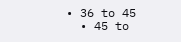• 36 to 45
  • 45 to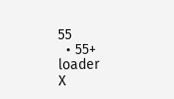55
  • 55+
loader
X